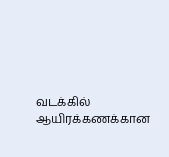வடக்கில் ஆயிரக்கணக்கான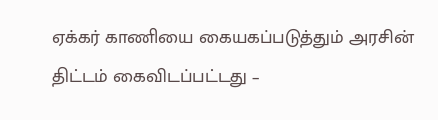ஏக்கர் காணியை கையகப்படுத்தும் அரசின் திட்டம் கைவிடப்பட்டது –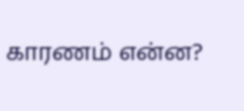காரணம் என்ன?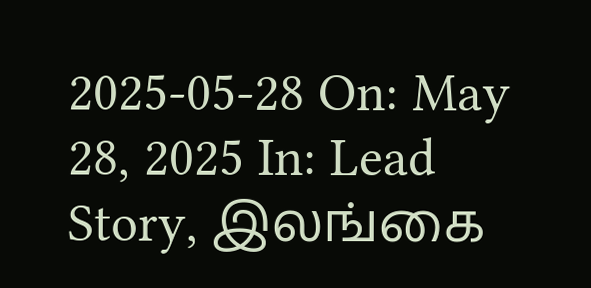2025-05-28 On: May 28, 2025 In: Lead Story, இலங்கை